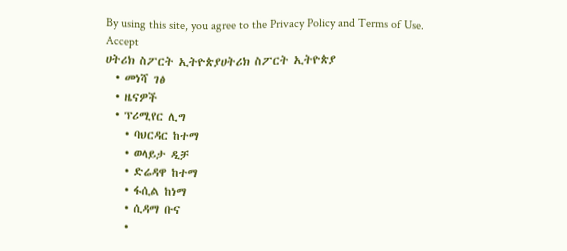By using this site, you agree to the Privacy Policy and Terms of Use.
Accept
ሀትሪክ ስፖርት ኢትዮጵያሀትሪክ ስፖርት ኢትዮጵያ
  • መነሻ ገፅ
  • ዜናዎች
  • ፕሪሚየር ሊግ
    • ባህርዳር ከተማ
    • ወላይታ ዲቻ
    • ድሬዳዋ ከተማ
    • ፋሲል ከነማ
    • ሲዳማ ቡና
    •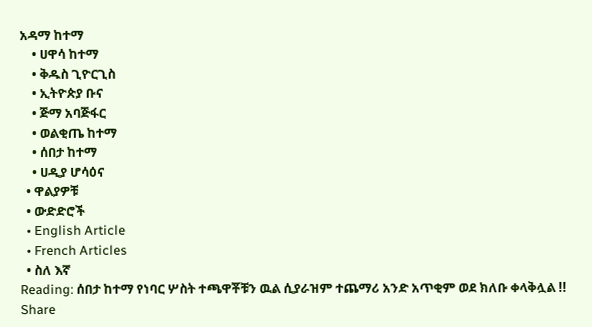አዳማ ከተማ
    • ሀዋሳ ከተማ
    • ቅዱስ ጊዮርጊስ
    • ኢትዮጵያ ቡና
    • ጅማ አባጅፋር
    • ወልቂጤ ከተማ
    • ሰበታ ከተማ
    • ሀዲያ ሆሳዕና
  • ዋልያዎቹ
  • ውድድሮች
  • English Article
  • French Articles
  • ስለ እኛ
Reading: ሰበታ ከተማ የነባር ሦስት ተጫዋቾቹን ዉል ሲያራዝም ተጨማሪ አንድ አጥቂም ወደ ክለቡ ቀላቅሏል !!
Share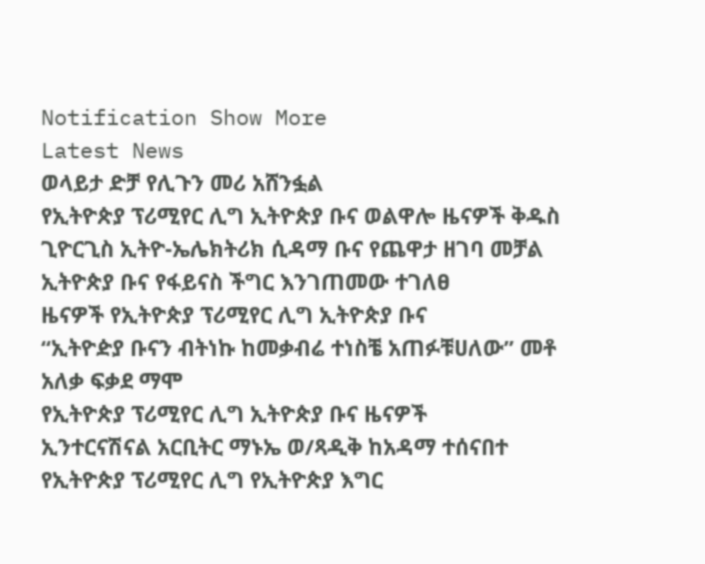Notification Show More
Latest News
ወላይታ ድቻ የሊጉን መሪ አሸንፏል
የኢትዮጵያ ፕሪሚየር ሊግ ኢትዮጵያ ቡና ወልዋሎ ዜናዎች ቅዱስ ጊዮርጊስ ኢትዮ-ኤሌክትሪክ ሲዳማ ቡና የጨዋታ ዘገባ መቻል
ኢትዮጵያ ቡና የፋይናስ ችግር እንገጠመው ተገለፀ
ዜናዎች የኢትዮጵያ ፕሪሚየር ሊግ ኢትዮጵያ ቡና
“ኢትዮዽያ ቡናን ብትነኩ ከመቃብሬ ተነስቼ አጠፉቹሀለው” መቶ አለቃ ፍቃደ ማሞ
የኢትዮጵያ ፕሪሚየር ሊግ ኢትዮጵያ ቡና ዜናዎች
ኢንተርናሽናል አርቢትር ማኑኤ ወ/ጻዲቅ ከአዳማ ተሰናበተ
የኢትዮጵያ ፕሪሚየር ሊግ የኢትዮጵያ እግር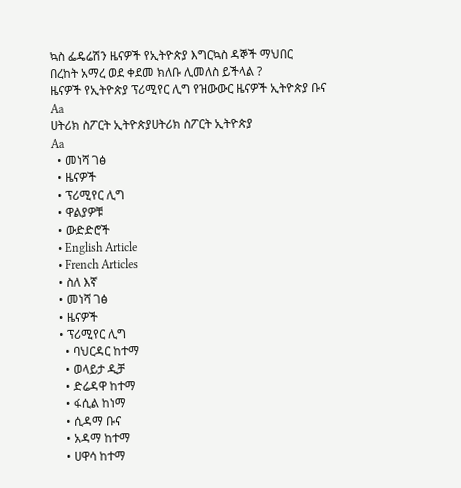ኳስ ፌዴሬሽን ዜናዎች የኢትዮጵያ እግርኳስ ዳኞች ማህበር
በረከት አማረ ወደ ቀደመ ክለቡ ሊመለስ ይችላል ?
ዜናዎች የኢትዮጵያ ፕሪሚየር ሊግ የዝውውር ዜናዎች ኢትዮጵያ ቡና
Aa
ሀትሪክ ስፖርት ኢትዮጵያሀትሪክ ስፖርት ኢትዮጵያ
Aa
  • መነሻ ገፅ
  • ዜናዎች
  • ፕሪሚየር ሊግ
  • ዋልያዎቹ
  • ውድድሮች
  • English Article
  • French Articles
  • ስለ እኛ
  • መነሻ ገፅ
  • ዜናዎች
  • ፕሪሚየር ሊግ
    • ባህርዳር ከተማ
    • ወላይታ ዲቻ
    • ድሬዳዋ ከተማ
    • ፋሲል ከነማ
    • ሲዳማ ቡና
    • አዳማ ከተማ
    • ሀዋሳ ከተማ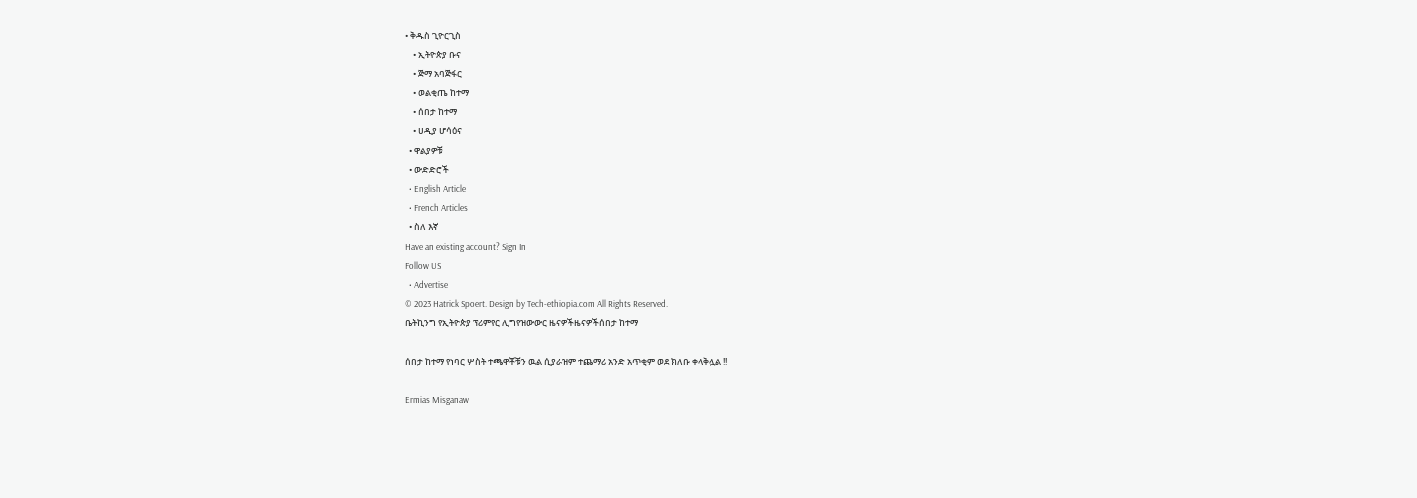• ቅዱስ ጊዮርጊስ
    • ኢትዮጵያ ቡና
    • ጅማ አባጅፋር
    • ወልቂጤ ከተማ
    • ሰበታ ከተማ
    • ሀዲያ ሆሳዕና
  • ዋልያዎቹ
  • ውድድሮች
  • English Article
  • French Articles
  • ስለ እኛ
Have an existing account? Sign In
Follow US
  • Advertise
© 2023 Hatrick Spoert. Design by Tech-ethiopia.com All Rights Reserved.
ቤትኪንግ የኢትዮጵያ ፕሪምየር ሊግየዝውውር ዜናዎችዜናዎችሰበታ ከተማ

ሰበታ ከተማ የነባር ሦስት ተጫዋቾቹን ዉል ሲያራዝም ተጨማሪ አንድ አጥቂም ወደ ክለቡ ቀላቅሏል !!

Ermias Misganaw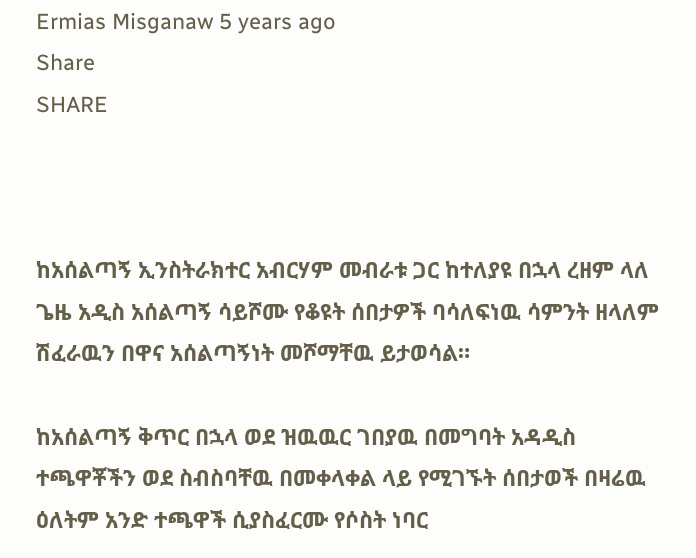Ermias Misganaw 5 years ago
Share
SHARE



ከአሰልጣኝ ኢንስትራክተር አብርሃም መብራቱ ጋር ከተለያዩ በኋላ ረዘም ላለ ጌዜ አዲስ አሰልጣኝ ሳይሾሙ የቆዩት ሰበታዎች ባሳለፍነዉ ሳምንት ዘላለም ሽፈራዉን በዋና አሰልጣኝነት መሾማቸዉ ይታወሳል።

ከአሰልጣኝ ቅጥር በኋላ ወደ ዝዉዉር ገበያዉ በመግባት አዳዲስ ተጫዋቾችን ወደ ስብስባቸዉ በመቀላቀል ላይ የሚገኙት ሰበታወች በዛሬዉ ዕለትም አንድ ተጫዋች ሲያስፈርሙ የሶስት ነባር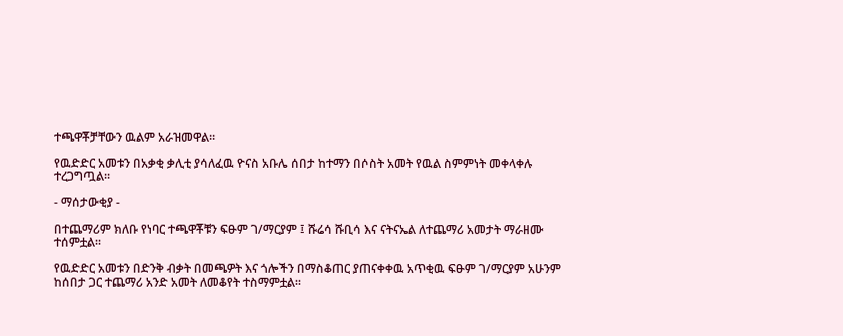ተጫዋቾቻቸውን ዉልም አራዝመዋል።

የዉድድር አመቱን በአቃቂ ቃሊቲ ያሳለፈዉ ዮናስ አቡሌ ሰበታ ከተማን በሶስት አመት የዉል ስምምነት መቀላቀሉ ተረጋግጧል።

- ማሰታውቂያ -

በተጨማሪም ክለቡ የነባር ተጫዋቾቹን ፍፁም ገ/ማርያም ፤ ሹሬሳ ሹቢሳ እና ናትናኤል ለተጨማሪ አመታት ማራዘሙ ተሰምቷል።

የዉድድር አመቱን በድንቅ ብቃት በመጫዎት እና ጎሎችን በማስቆጠር ያጠናቀቀዉ አጥቂዉ ፍፁም ገ/ማርያም አሁንም ከሰበታ ጋር ተጨማሪ አንድ አመት ለመቆየት ተስማምቷል።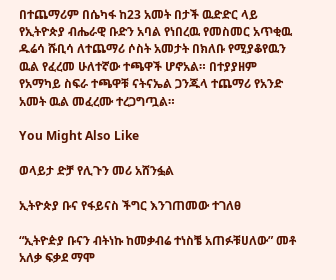በተጨማሪም በሴካፋ ከ23 አመት በታች ዉድድር ላይ የኢትዮጵያ ብሔራዊ ቡድን አባል የነበረዉ የመስመር አጥቂዉ ዱሬሳ ሹቢሳ ለተጨማሪ ሶስት አመታት በክለቡ የሚያቆየዉን ዉል የፈረመ ሁለተኛው ተጫዋች ሆኖአል። በተያያዘም የአማካይ ስፍራ ተጫዋቹ ናትናኤል ጋንጁላ ተጨማሪ የአንድ አመት ዉል መፈረሙ ተረጋግጧል።

You Might Also Like

ወላይታ ድቻ የሊጉን መሪ አሸንፏል

ኢትዮጵያ ቡና የፋይናስ ችግር እንገጠመው ተገለፀ

“ኢትዮዽያ ቡናን ብትነኩ ከመቃብሬ ተነስቼ አጠፉቹሀለው” መቶ አለቃ ፍቃደ ማሞ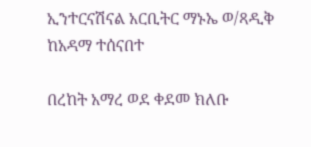ኢንተርናሽናል አርቢትር ማኑኤ ወ/ጻዲቅ ከአዳማ ተሰናበተ

በረከት አማረ ወደ ቀደመ ክለቡ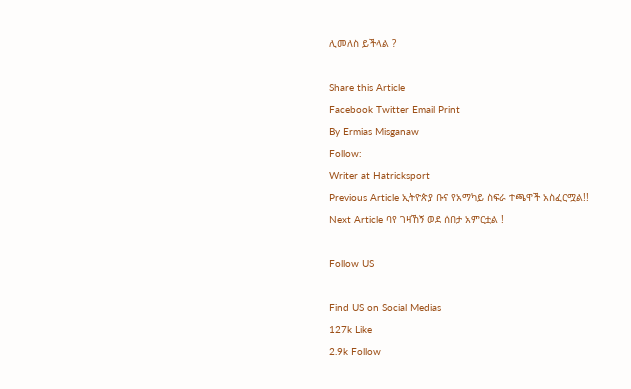ሊመለስ ይችላል ?

Share this Article
Facebook Twitter Email Print
By Ermias Misganaw
Follow:
Writer at Hatricksport
Previous Article ኢትዮጵያ ቡና የአማካይ ስፍራ ተጫዋች አስፈርሟል!!
Next Article ባየ ገዛኸኝ ወደ ሰበታ አምርቷል !

Follow US

Find US on Social Medias
127k Like
2.9k Follow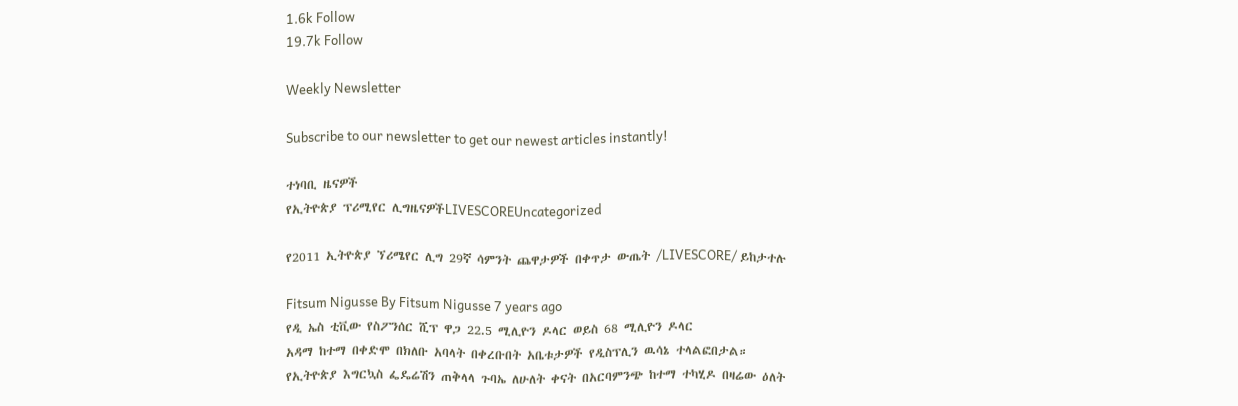1.6k Follow
19.7k Follow

Weekly Newsletter

Subscribe to our newsletter to get our newest articles instantly!

ተነባቢ ዜናዎች
የኢትዮጵያ ፕሪሚየር ሊግዜናዎችLIVESCOREUncategorized

የ2011 ኢትዮጵያ ኘሪሜየር ሊግ 29ኛ ሳምንት ጨዋታዎች በቀጥታ ውጤት /LIVESCORE/ ይከታተሉ

Fitsum Nigusse By Fitsum Nigusse 7 years ago
የዲ ኤስ ቲቪው የስፖንሰር ሺፕ ዋጋ 22.5 ሚሊዮን ዶላር ወይስ 68 ሚሊዮን ዶላር
አዳማ ከተማ በቀድሞ በክለቡ አባላት በቀረቡበት አቤቱታዎች የዲስፕሊን ዉሳኔ ተላልፎበታል።
የኢትዮጵያ እግርኳስ ፌዴሬሽን ጠቅላላ ጉባኤ ለሁለት ቀናት በአርባምንጭ ከተማ ተካሂዶ በዛሬው ዕለት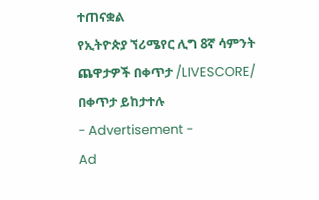ተጠናቋል
የኢትዮጵያ ኘሪሜየር ሊግ 8ኛ ሳምንት ጨዋታዎች በቀጥታ /LIVESCORE/ በቀጥታ ይከታተሉ
- Advertisement -
Ad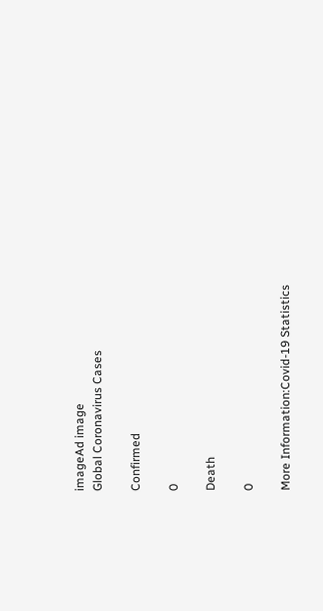imageAd image
Global Coronavirus Cases

Confirmed

0

Death

0

More Information:Covid-19 Statistics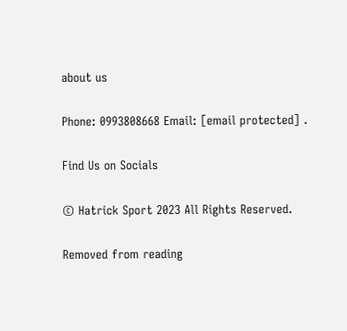about us

Phone: 0993808668 Email: [email protected] .

Find Us on Socials

© Hatrick Sport 2023 All Rights Reserved.

Removed from reading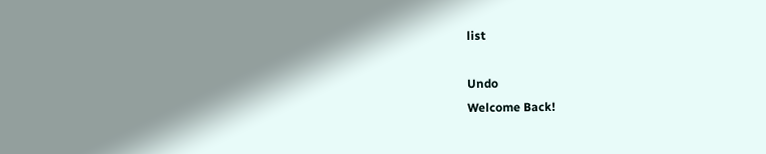list

Undo
Welcome Back!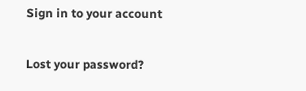Sign in to your account

Lost your password?